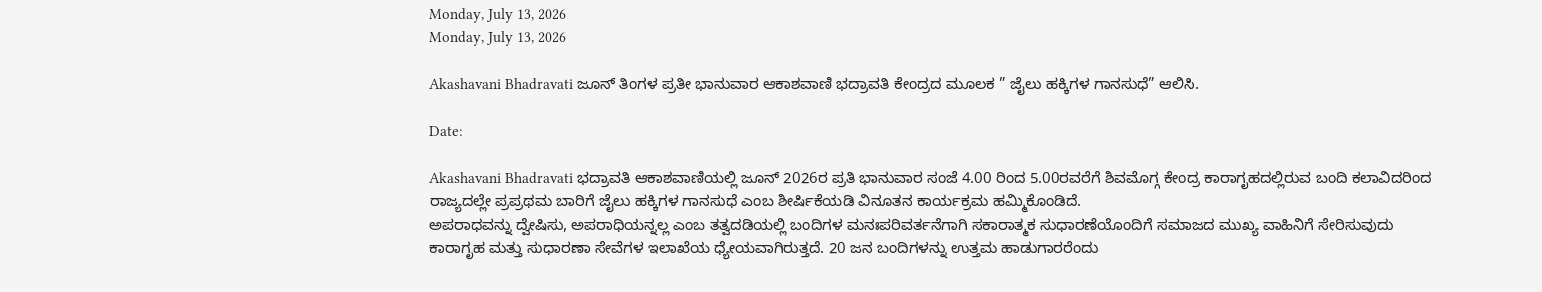Monday, July 13, 2026
Monday, July 13, 2026

Akashavani Bhadravati ಜೂನ್ ತಿಂಗಳ ಪ್ರತೀ ಭಾನುವಾರ ಆಕಾಶವಾಣಿ ಭದ್ರಾವತಿ ಕೇಂದ್ರದ ಮೂಲಕ ” ಜೈಲು ಹಕ್ಕಿಗಳ ಗಾನಸುಧೆ” ಆಲಿಸಿ.

Date:

Akashavani Bhadravati ಭದ್ರಾವತಿ ಆಕಾಶವಾಣಿಯಲ್ಲಿ ಜೂನ್ 2026ರ ಪ್ರತಿ ಭಾನುವಾರ ಸಂಜೆ 4.00 ರಿಂದ 5.00ರವರೆಗೆ ಶಿವಮೊಗ್ಗ ಕೇಂದ್ರ ಕಾರಾಗೃಹದಲ್ಲಿರುವ ಬಂದಿ ಕಲಾವಿದರಿಂದ ರಾಜ್ಯದಲ್ಲೇ ಪ್ರಪ್ರಥಮ ಬಾರಿಗೆ ಜೈಲು ಹಕ್ಕಿಗಳ ಗಾನಸುಧೆ ಎಂಬ ಶೀರ್ಷಿಕೆಯಡಿ ವಿನೂತನ ಕಾರ್ಯಕ್ರಮ ಹಮ್ಮಿಕೊಂಡಿದೆ.
ಅಪರಾಧವನ್ನು ದ್ವೇಷಿಸು, ಅಪರಾಧಿಯನ್ನಲ್ಲ ಎಂಬ ತತ್ವದಡಿಯಲ್ಲಿ ಬಂದಿಗಳ ಮನಃಪರಿವರ್ತನೆಗಾಗಿ ಸಕಾರಾತ್ಮಕ ಸುಧಾರಣೆಯೊಂದಿಗೆ ಸಮಾಜದ ಮುಖ್ಯ ವಾಹಿನಿಗೆ ಸೇರಿಸುವುದು ಕಾರಾಗೃಹ ಮತ್ತು ಸುಧಾರಣಾ ಸೇವೆಗಳ ಇಲಾಖೆಯ ಧ್ಯೇಯವಾಗಿರುತ್ತದೆ. 20 ಜನ ಬಂದಿಗಳನ್ನು ಉತ್ತಮ ಹಾಡುಗಾರರೆಂದು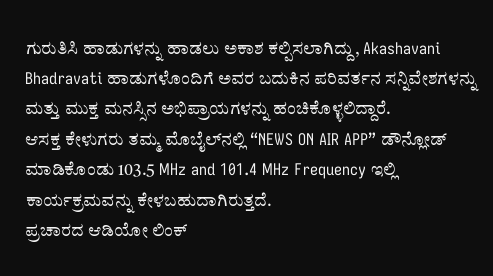ಗುರುತಿಸಿ ಹಾಡುಗಳನ್ನು ಹಾಡಲು ಅಕಾಶ ಕಲ್ಪಿಸಲಾಗಿದ್ದು, Akashavani Bhadravati ಹಾಡುಗಳೊಂದಿಗೆ ಅವರ ಬದುಕಿನ ಪರಿವರ್ತನ ಸನ್ನಿವೇಶಗಳನ್ನು ಮತ್ತು ಮುಕ್ತ ಮನಸ್ಸಿನ ಅಭಿಪ್ರಾಯಗಳನ್ನು ಹಂಚಿಕೊಳ್ಳಲಿದ್ದಾರೆ.
ಆಸಕ್ತ ಕೇಳುಗರು ತಮ್ಮ ಮೊಬೈಲ್‌ನಲ್ಲಿ “NEWS ON AIR APP” ಡೌನ್ಲೋಡ್ ಮಾಡಿಕೊಂಡು 103.5 MHz and 101.4 MHz Frequency ಇಲ್ಲಿ ಕಾರ್ಯಕ್ರಮವನ್ನು ಕೇಳಬಹುದಾಗಿರುತ್ತದೆ.
ಪ್ರಚಾರದ ಆಡಿಯೋ ಲಿಂಕ್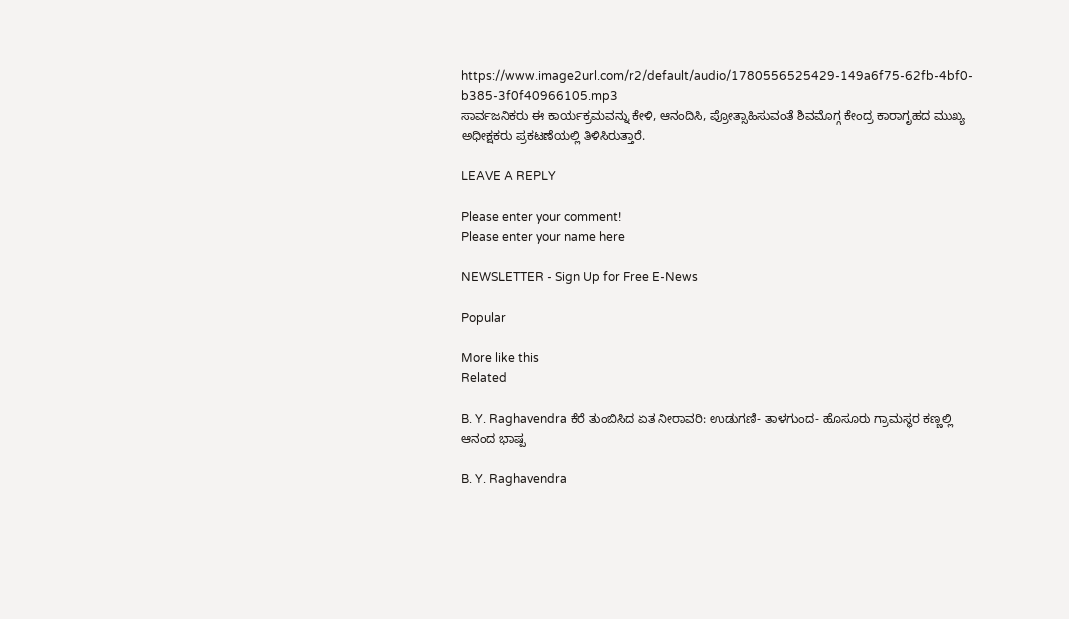https://www.image2url.com/r2/default/audio/1780556525429-149a6f75-62fb-4bf0-b385-3f0f40966105.mp3
ಸಾರ್ವಜನಿಕರು ಈ ಕಾರ್ಯಕ್ರಮವನ್ನು ಕೇಳಿ, ಆನಂದಿಸಿ, ಪ್ರೋತ್ಸಾಹಿಸುವಂತೆ ಶಿವಮೊಗ್ಗ ಕೇಂದ್ರ ಕಾರಾಗೃಹದ ಮುಖ್ಯ ಅಧೀಕ್ಷಕರು ಪ್ರಕಟಣೆಯಲ್ಲಿ ತಿಳಿಸಿರುತ್ತಾರೆ.

LEAVE A REPLY

Please enter your comment!
Please enter your name here

NEWSLETTER - Sign Up for Free E-News

Popular

More like this
Related

B. Y. Raghavendra ಕೆರೆ ತುಂಬಿಸಿದ ಏತ ನೀರಾವರಿ: ಉಡುಗಣಿ- ತಾಳಗುಂದ- ಹೊಸೂರು ಗ್ರಾಮಸ್ಥರ ಕಣ್ಣಲ್ಲಿ ಆನಂದ ಭಾಷ್ಪ

B. Y. Raghavendra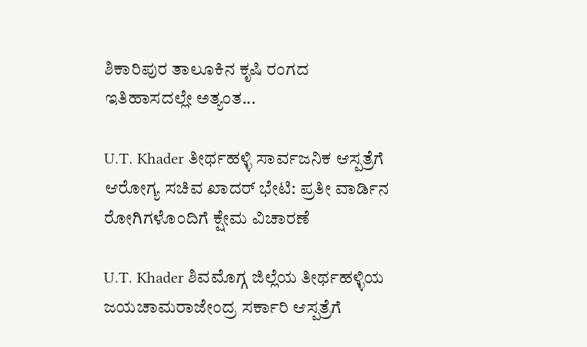ಶಿಕಾರಿಪುರ ತಾಲೂಕಿನ ಕೃಷಿ ರಂಗದ ಇತಿಹಾಸದಲ್ಲೇ ಅತ್ಯಂತ...

U.T. Khader ತೀರ್ಥಹಳ್ಳಿ ಸಾರ್ವಜನಿಕ ಆಸ್ಪತ್ರೆಗೆ ಆರೋಗ್ಯ ಸಚಿವ ಖಾದರ್ ಭೇಟಿ: ಪ್ರತೀ ವಾರ್ಡಿನ ರೋಗಿಗಳೊಂದಿಗೆ ಕ್ಷೇಮ ವಿಚಾರಣೆ

U.T. Khader ಶಿವಮೊಗ್ಗ ಜಿಲ್ಲೆಯ ತೀರ್ಥಹಳ್ಳಿಯ ಜಯಚಾಮರಾಜೇಂದ್ರ ಸರ್ಕಾರಿ ಆಸ್ಪತ್ರೆಗೆ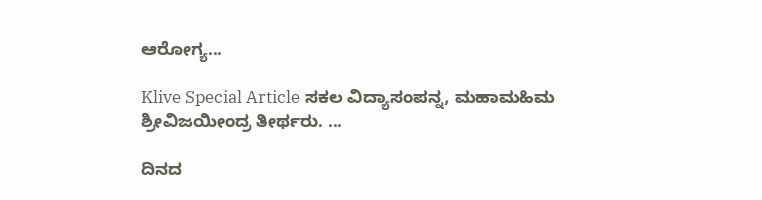ಆರೋಗ್ಯ...

Klive Special Article ಸಕಲ ವಿದ್ಯಾಸಂಪನ್ನ, ಮಹಾಮಹಿಮ ಶ್ರೀವಿಜಯೀಂದ್ರ ತೀರ್ಥರು. ...

ದಿನದ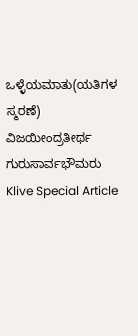ಒಳ್ಳೆಯಮಾತು(ಯತಿಗಳ ಸ್ಮರಣೆ) ವಿಜಯೀಂದ್ರತೀರ್ಥ ಗುರುಸಾರ್ವಭೌಮರು Klive Special Article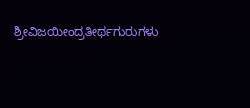ಶ್ರೀವಿಜಯೀಂದ್ರತೀರ್ಥಗುರುಗಳು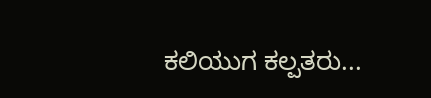ಕಲಿಯುಗ ಕಲ್ಪತರು...